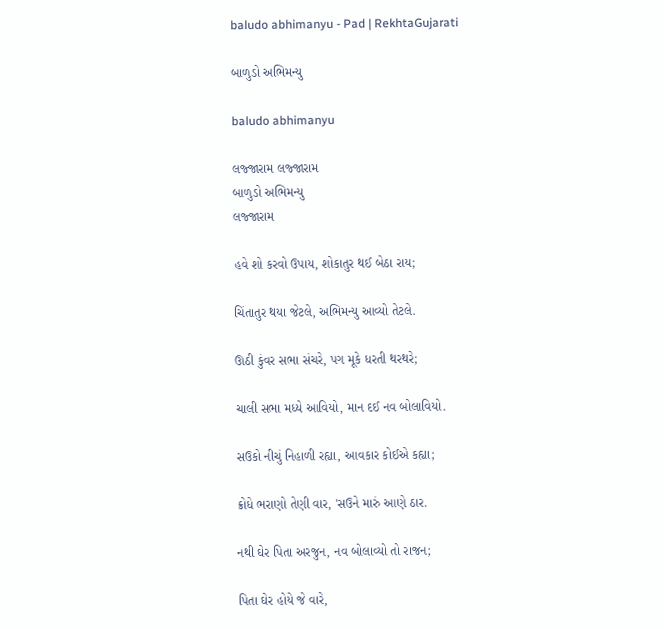baludo abhimanyu - Pad | RekhtaGujarati

બાળુડો અભિમન્યુ

baludo abhimanyu

લજ્જારામ લજ્જારામ
બાળુડો અભિમન્યુ
લજ્જારામ

હવે શો કરવો ઉપાય, શોકાતુર થઈ બેઠા રાય;

ચિંતાતુર થયા જેટલે, અભિમન્યુ આવ્યો તેટલે.

ઊઠી કુંવર સભા સંચરે, પગ મૂકે ધરતી થરથરે;

ચાલી સભા મધ્યે આવિયો, માન દઈ નવ બોલાવિયો.

સઉકો નીચું નિહાળી રહ્યા, આવકાર કોઈએ કહ્યા;

ક્રોધે ભરાણો તેણી વાર, 'સઉને મારું આણે ઠાર.

નથી ઘેર પિતા અરજુન, નવ બોલાવ્યો તો રાજન;

પિતા ઘેર હોયે જે વારે,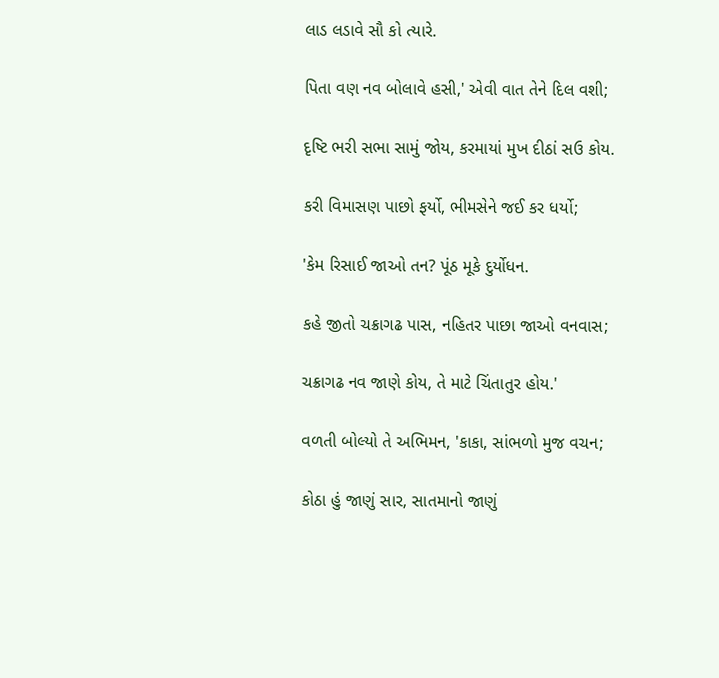લાડ લડાવે સૌ કો ત્યારે.

પિતા વણ નવ બોલાવે હસી,' એવી વાત તેને દિલ વશી;

દૃષ્ટિ ભરી સભા સામું જોય, કરમાયાં મુખ દીઠાં સઉ કોય.

કરી વિમાસણ પાછો ફર્યો, ભીમસેને જઈ કર ધર્યો;

'કેમ રિસાઈ જાઓ તન? પૂંઠ મૂકે દુર્યોધન.

કહે જીતો ચક્રાગઢ પાસ, નહિતર પાછા જાઓ વનવાસ;

ચક્રાગઢ નવ જાણે કોય, તે માટે ચિંતાતુર હોય.'

વળતી બોલ્યો તે અભિમન, 'કાકા, સાંભળો મુજ વચન;

કોઠા હું જાણું સાર, સાતમાનો જાણું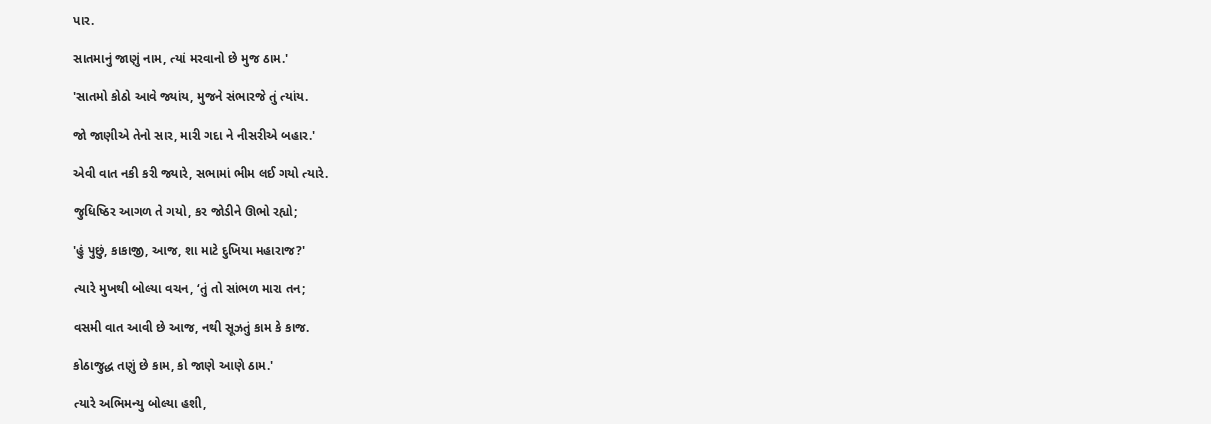પાર.

સાતમાનું જાણું નામ, ત્યાં મરવાનો છે મુજ ઠામ.'

'સાતમો કોઠો આવે જ્યાંય, મુજને સંભારજે તું ત્યાંય.

જો જાણીએ તેનો સાર, મારી ગદા ને નીસરીએ બહાર.'

એવી વાત નકી કરી જ્યારે, સભામાં ભીમ લઈ ગયો ત્યારે.

જુધિષ્ઠિર આગળ તે ગયો, કર જોડીને ઊભો રહ્યો;

'હું પુછું, કાકાજી, આજ, શા માટે દુખિયા મહારાજ?'

ત્યારે મુખથી બોલ્યા વચન, ‘તું તો સાંભળ મારા તન;

વસમી વાત આવી છે આજ, નથી સૂઝતું કામ કે કાજ.

કોઠાજુદ્ધ તણું છે કામ, કો જાણે આણે ઠામ.'

ત્યારે અભિમન્યુ બોલ્યા હશી,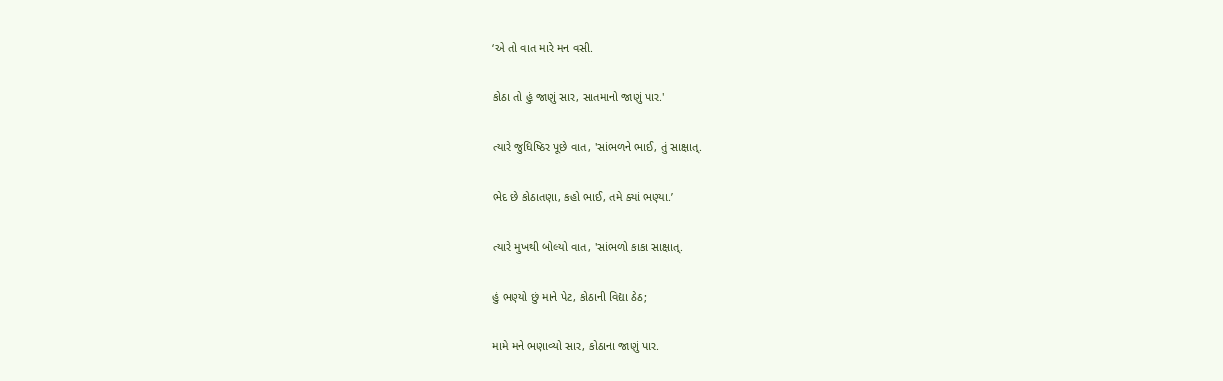‘એ તો વાત મારે મન વસી.

કોઠા તો હું જાણું સાર, સાતમાનો જાણું પાર.'

ત્યારે જુધિષ્ઠિર પૂછે વાત, 'સાંભળને ભાઈ, તું સાક્ષાત્.

ભેદ છે કોઠાતણા, કહો ભાઈ, તમે ક્યાં ભણ્યા.’

ત્યારે મુખથી બોલ્યો વાત, 'સાંભળો કાકા સાક્ષાત્.

હું ભણ્યો છું માને પેટ, કોઠાની વિદ્યા ઠેઠ;

મામે મને ભણાવ્યો સાર, કોઠાના જાણું પાર.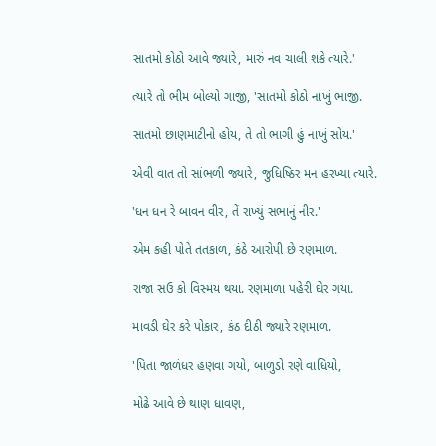સાતમો કોઠો આવે જ્યારે, મારું નવ ચાલી શકે ત્યારે.'

ત્યારે તો ભીમ બોલ્યો ગાજી, 'સાતમો કોઠો નાખું ભાજી.

સાતમો છાણમાટીનો હોય, તે તો ભાગી હું નાખું સોય.'

એવી વાત તો સાંભળી જ્યારે, જુધિષ્ઠિર મન હરખ્યા ત્યારે.

'ધન ધન રે બાવન વીર, તેં રાખ્યું સભાનું નીર.'

એમ કહી પોતે તતકાળ, કંઠે આરોપી છે રણમાળ.

રાજા સઉ કો વિસ્મય થયા. રણમાળા પહેરી ઘેર ગયા.

માવડી ઘેર કરે પોકાર, કંઠ દીઠી જ્યારે રણમાળ.

'પિતા જાળંધર હણવા ગયો, બાળુડો રણે વાધિયો,

મોઢે આવે છે થાણ ધાવણ,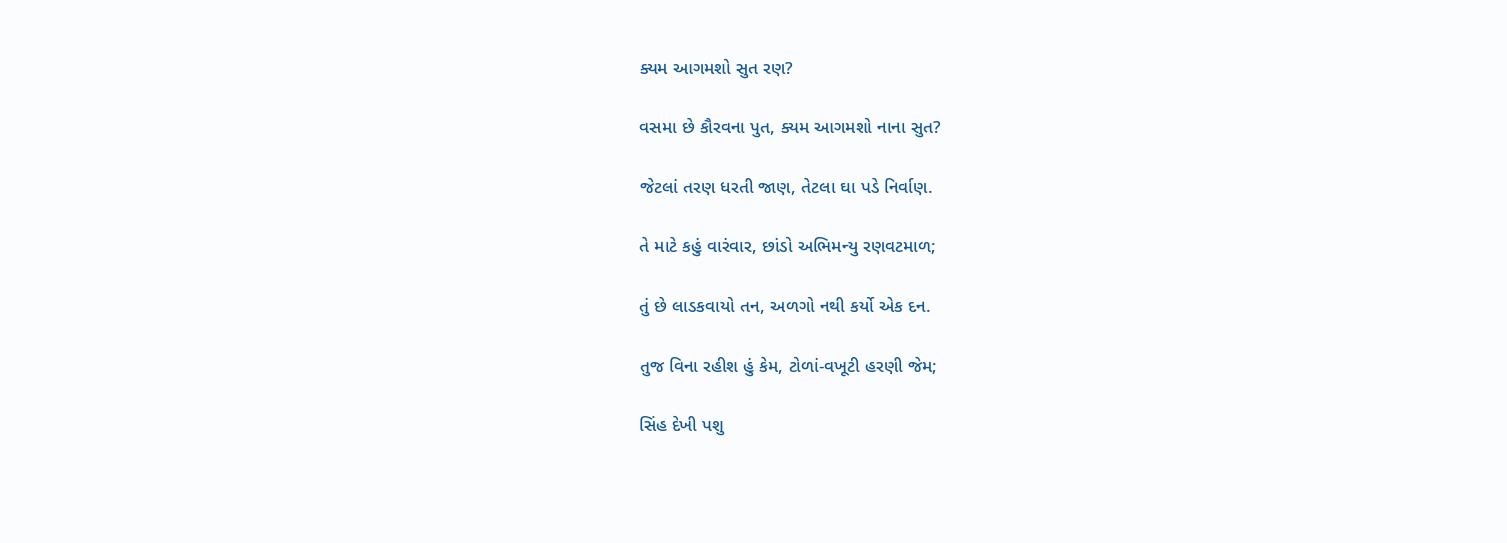ક્યમ આગમશો સુત રણ?

વસમા છે કૌરવના પુત, ક્યમ આગમશો નાના સુત?

જેટલાં તરણ ધરતી જાણ, તેટલા ઘા પડે નિર્વાણ.

તે માટે કહું વારંવાર, છાંડો અભિમન્યુ રણવટમાળ;

તું છે લાડકવાયો તન, અળગો નથી કર્યો એક દન.

તુજ વિના રહીશ હું કેમ, ટોળાં-વખૂટી હરણી જેમ;

સિંહ દેખી પશુ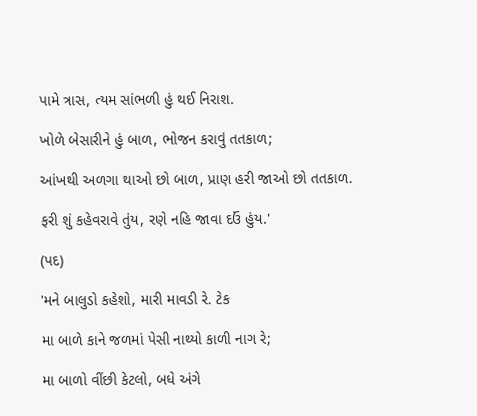પામે ત્રાસ, ત્યમ સાંભળી હું થઈ નિરાશ.

ખોળે બેસારીને હું બાળ, ભોજન કરાવું તતકાળ;

આંખથી અળગા થાઓ છો બાળ, પ્રાણ હરી જાઓ છો તતકાળ.

ફરી શું કહેવરાવે તુંય, રણે નહિ જાવા દઉં હુંય.'

(પદ)

'મને બાલુડો કહેશો, મારી માવડી રે. ટેક

મા બાળે કાને જળમાં પેસી નાથ્યો કાળી નાગ રે;

મા બાળો વીંછી કેટલો, બધે અંગે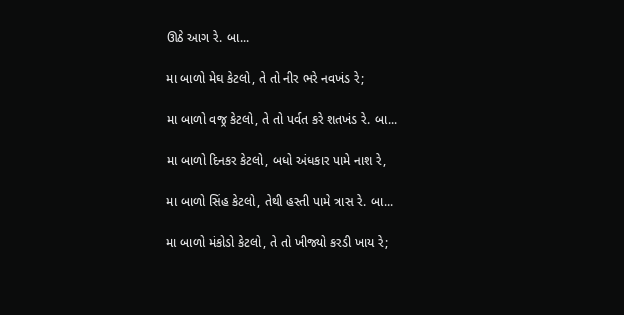ઊઠે આગ રે. બા...

મા બાળો મેઘ કેટલો, તે તો નીર ભરે નવખંડ રે;

મા બાળો વજ્ર કેટલો, તે તો પર્વત કરે શતખંડ રે. બા...

મા બાળો દિનકર કેટલો, બધો અંધકાર પામે નાશ રે,

મા બાળો સિંહ કેટલો, તેથી હસ્તી પામે ત્રાસ રે. બા...

મા બાળો મંકોડો કેટલો, તે તો ખીજ્યો કરડી ખાય રે;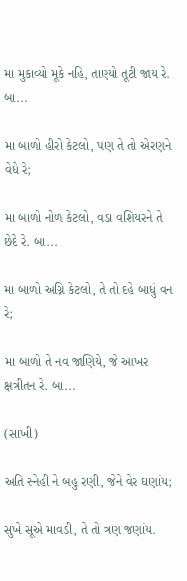મા મુકાવ્યો મૂકે નહિ, તાણ્યો તૂટી જાય રે. બા...

મા બાળો હીરો કેટલો, પણ તે તો એરણને વેધે રે;

મા બાળો નોળ કેટલો, વડા વશિયરને તે છેદે રે. બા...

મા બાળો અગ્નિ કેટલો, તે તો દહે બાધું વન રે;

મા બાળો તે નવ જાણિયે, જે આખર ક્ષત્રીતન રે. બા...

(સાખી)

અતિ સ્નેહી ને બહુ રણી, જેને વેર ઘણાંય;

સુખે સૂએ માવડી, તે તો ત્રણ જણાંય.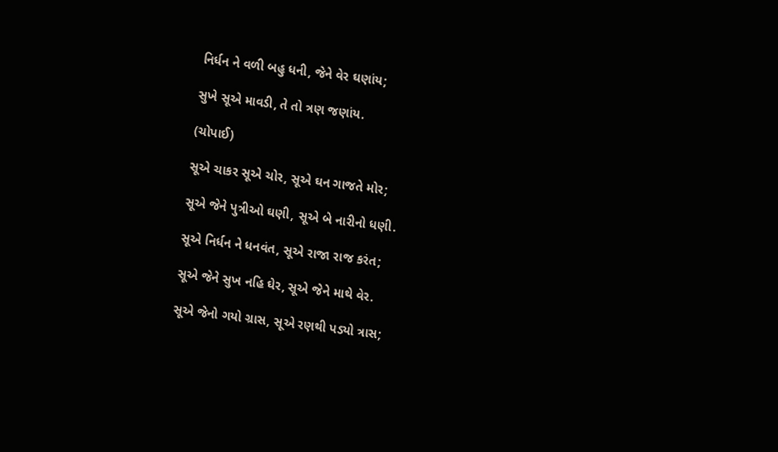નિર્ધન ને વળી બહુ ધની, જેને વેર ઘણાંય;

સુખે સૂએ માવડી, તે તો ત્રણ જણાંય.

(ચોપાઈ)

સૂએ ચાકર સૂએ ચોર, સૂએ ઘન ગાજતે મોર;

સૂએ જેને પુત્રીઓ ઘણી, સૂએ બે નારીનો ધણી.

સૂએ નિર્ધન ને ધનવંત, સૂએ રાજા રાજ કરંત;

સૂએ જેને સુખ નહિ ઘેર, સૂએ જેને માથે વેર.

સૂએ જેનો ગયો ગ્રાસ, સૂએ રણથી પડ્યો ત્રાસ;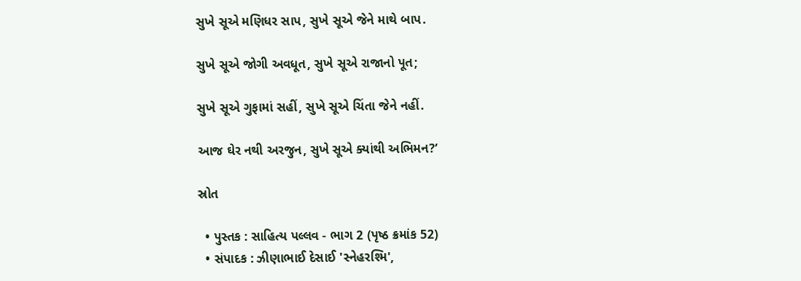સુખે સૂએ મણિધર સાપ, સુખે સૂએ જેને માથે બાપ.

સુખે સૂએ જોગી અવધૂત, સુખે સૂએ રાજાનો પૂત;

સુખે સૂએ ગુફામાં સહીં, સુખે સૂએ ચિંતા જેને નહીં.

આજ ઘેર નથી અરજુન, સુખે સૂએ ક્યાંથી અભિમન?’

સ્રોત

  • પુસ્તક : સાહિત્ય પલ્લવ - ભાગ 2 (પૃષ્ઠ ક્રમાંક 52)
  • સંપાદક : ઝીણાભાઈ દેસાઈ 'સ્નેહરશ્મિ',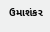ઉમાશંકર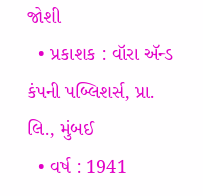જોશી
  • પ્રકાશક : વૉરા ઍન્ડ કંપની પબ્લિશર્સ, પ્રા. લિ., મુંબઈ
  • વર્ષ : 1941